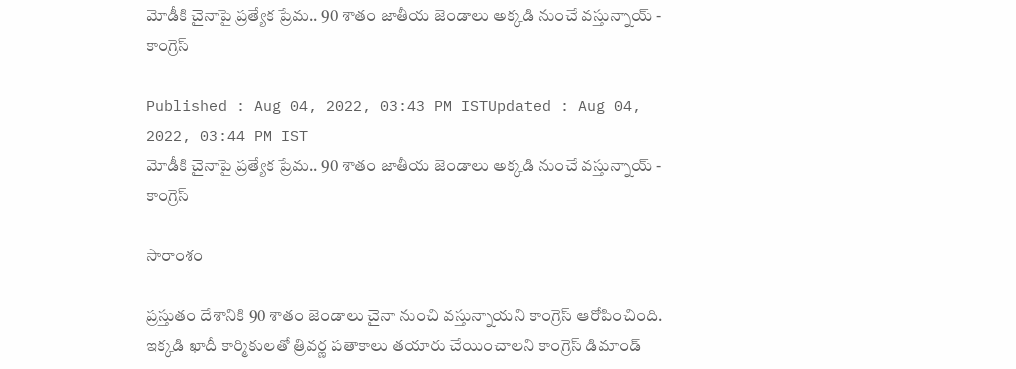మోడీకి చైనాపై ప్ర‌త్యేక ప్రేమ.. 90 శాతం జాతీయ జెండాలు అక్క‌డి నుంచే వ‌స్తున్నాయ్ - కాంగ్రెస్

Published : Aug 04, 2022, 03:43 PM ISTUpdated : Aug 04, 2022, 03:44 PM IST
మోడీకి చైనాపై ప్ర‌త్యేక ప్రేమ.. 90 శాతం జాతీయ జెండాలు అక్క‌డి నుంచే వ‌స్తున్నాయ్ - కాంగ్రెస్

సారాంశం

ప్రస్తుతం దేశానికి 90 శాతం జెండాలు చైనా నుంచి వస్తున్నాయని కాంగ్రెస్ ఆరోపించింది. ఇక్కడి ఖాదీ కార్మికులతో త్రివర్ణ పతాకాలు తయారు చేయించాలని కాంగ్రెస్ డిమాండ్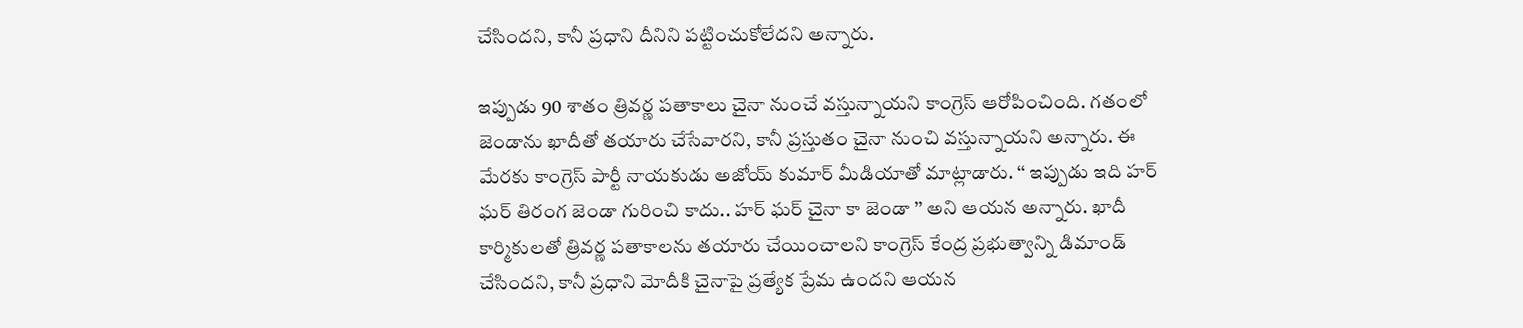చేసిందని, కానీ ప్రధాని దీనిని పట్టించుకోలేదని అన్నారు.

ఇప్పుడు 90 శాతం త్రివర్ణ పతాకాలు చైనా నుంచే వస్తున్నాయని కాంగ్రెస్ ఆరోపించింది. గ‌తంలో జెండాను ఖాదీతో త‌యారు చేసేవార‌ని, కానీ ప్ర‌స్తుతం చైనా నుంచి వ‌స్తున్నాయ‌ని అన్నారు. ఈ మేర‌కు కాంగ్రెస్ పార్టీ నాయ‌కుడు అజోయ్ కుమార్ మీడియాతో మాట్లాడారు. ‘‘ ఇప్పుడు ఇది హర్ ఘర్ తిరంగ జెండా గురించి కాదు.. హర్ ఘర్ చైనా కా జెండా ’’ అని ఆయన అన్నారు. ఖాదీ కార్మికులతో త్రివర్ణ పతాకాలను తయారు చేయించాలని కాంగ్రెస్ కేంద్ర ప్రభుత్వాన్ని డిమాండ్ చేసిందని, కానీ ప్రధాని మోదీకి చైనాపై ప్రత్యేక ప్రేమ ఉందని ఆయన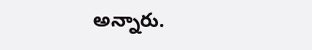అన్నారు.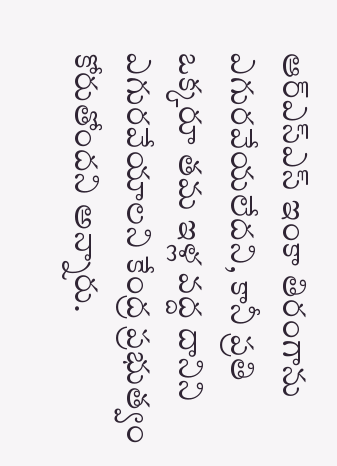ఆర్‌ఎస్‌ఎస్ ఇంకా తిరంగాను ఎగురవేయలేదని, కానీ ప్రతి ఒక్కరూ తమ ఇళ్ల వద్ద దానిని ఎగురవేయాలని కేంద్ర ప్రభుత్వం కోరుతోందని అన్నారు.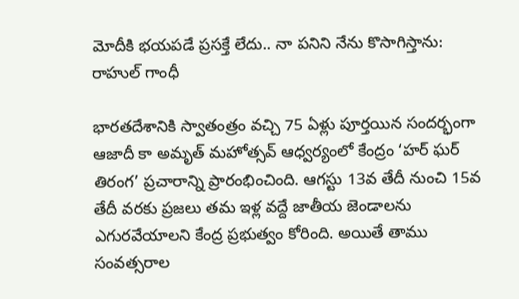మోదీకి భయపడే ప్రసక్తే లేదు.. నా పనిని నేను కొసాగిస్తాను: రాహుల్ గాంధీ

భారతదేశానికి స్వాతంత్రం వచ్చి 75 ఏళ్లు పూర్తయిన సందర్భంగా ఆజాదీ కా అమృత్ మహోత్సవ్ ఆధ్వర్యంలో కేంద్రం ‘హర్ ఘర్ తిరంగ’ ప్రచారాన్ని ప్రారంభించింది. ఆగస్టు 13వ తేదీ నుంచి 15వ తేదీ వరకు ప్రజలు తమ ఇళ్ల వద్దే జాతీయ జెండాలను ఎగుర‌వేయాల‌ని కేంద్ర ప్ర‌భుత్వం కోరింది. అయితే తాము సంవత్సరాల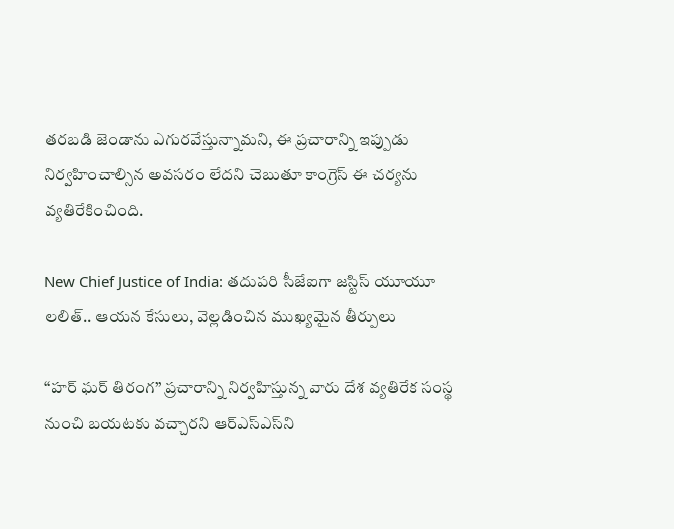తరబడి జెండాను ఎగురవేస్తున్నామని, ఈ ప్రచారాన్ని ఇప్పుడు నిర్వ‌హించాల్సిన అవ‌స‌రం లేద‌ని చెబుతూ కాంగ్రెస్ ఈ చర్యను వ్యతిరేకించింది.

New Chief Justice of India: తదుపరి సీజేఐగా జస్టిస్ యూయూ లలిత్.. ఆయ‌న కేసులు, వెల్ల‌డించిన‌ ముఖ్యమైన తీర్పులు

‘‘హర్ ఘర్ తిరంగ’’ ప్రచారాన్ని నిర్వహిస్తున్న వారు దేశ వ్యతిరేక సంస్థ నుంచి బయటకు వచ్చారని ఆర్‌ఎస్‌ఎస్‌ని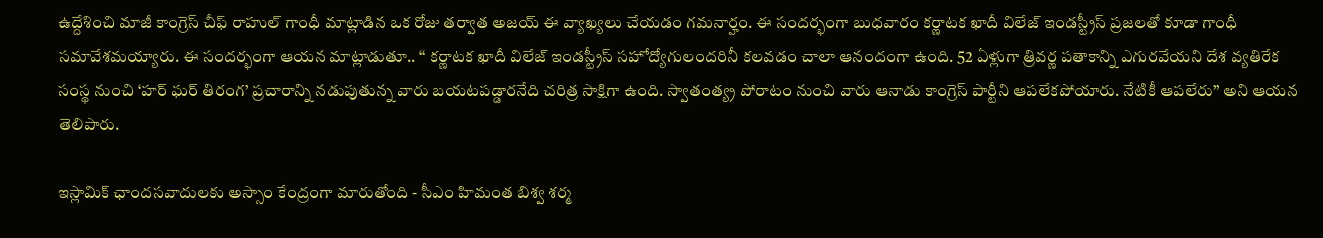ఉద్దేశించి మాజీ కాంగ్రెస్ చీఫ్ రాహుల్ గాంధీ మాట్లాడిన ఒక రోజు తర్వాత అజయ్ ఈ వ్యాఖ్య‌లు చేయ‌డం గమనార్హం. ఈ సంద‌ర్భంగా బుధ‌వారం కర్ణాటక ఖాదీ విలేజ్ ఇండస్ట్రీస్ ప్రజలతో కూడా గాంధీ సమావేశమయ్యారు. ఈ సంద‌ర్భంగా ఆయ‌న మాట్లాడుతూ.. ‘‘ కర్ణాటక ఖాదీ విలేజ్ ఇండస్ట్రీస్ సహోద్యోగులందరినీ కలవడం చాలా ఆనందంగా ఉంది. 52 ఏళ్లుగా త్రివర్ణ పతాకాన్ని ఎగురవేయని దేశ వ్యతిరేక సంస్థ నుంచి ‘హర్ ఘర్ తిరంగ’ ప్రచారాన్ని నడుపుతున్న వారు బయటపడ్డారనేది చరిత్ర సాక్షిగా ఉంది. స్వాతంత్య్ర పోరాటం నుంచి వారు ఆనాడు కాంగ్రెస్‌ పార్టీని ఆపలేకపోయారు. నేటికీ ఆపలేరు’’ అని ఆయన తెలిపారు.

ఇస్లామిక్ ఛాందసవాదులకు అస్సాం కేంద్రంగా మారుతోంది - సీఎం హిమంత బిశ్వ శర్మ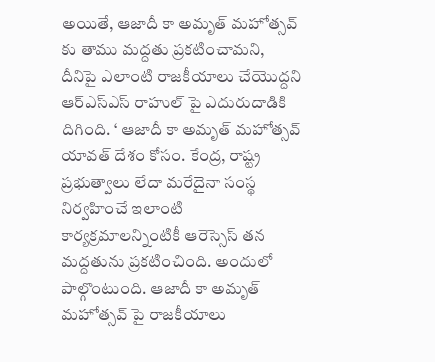అయితే, ఆజాదీ కా అమృత్ మహోత్సవ్ కు తాము మద్దతు ప్రకటించామని, దీనిపై ఎలాంటి రాజ‌కీయాలు చేయొద్ద‌ని ఆర్ఎస్ఎస్ రాహుల్ పై ఎదురుదాడికి దిగింది. ‘ ఆజాదీ కా అమృత్ మహోత్సవ్ యావత్ దేశం కోసం. కేంద్ర, రాష్ట్ర ప్రభుత్వాలు లేదా మరేదైనా సంస్థ నిర్వహించే ఇలాంటి కార్యక్రమాలన్నింటికీ ఆరెస్సెస్ తన మద్దతును ప్రకటించింది. అందులో పాల్గొంటుంది. ఆజాదీ కా అమృత్ మహోత్సవ్ పై రాజకీయాలు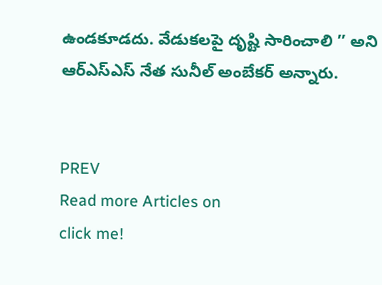ఉండకూడదు. వేడుకలపై దృష్టి సారించాలి ’’ అని ఆర్ఎస్ఎస్ నేత సునీల్ అంబేకర్ అన్నారు.


PREV
Read more Articles on
click me!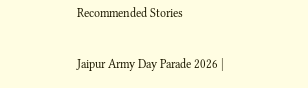Recommended Stories

Jaipur Army Day Parade 2026 |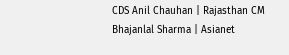CDS Anil Chauhan | Rajasthan CM Bhajanlal Sharma | Asianet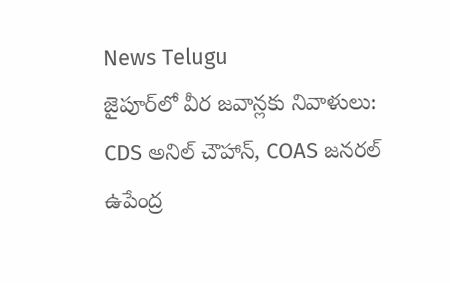News Telugu
జైపూర్‌లో వీర జవాన్లకు నివాళులు: CDS అనిల్ చౌహాన్, COAS జనరల్ ఉపేంద్ర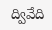ద్వివేది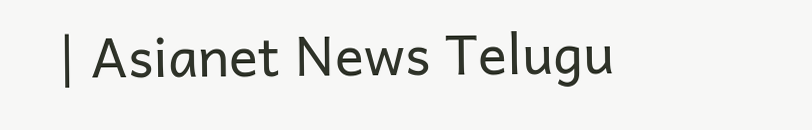| Asianet News Telugu